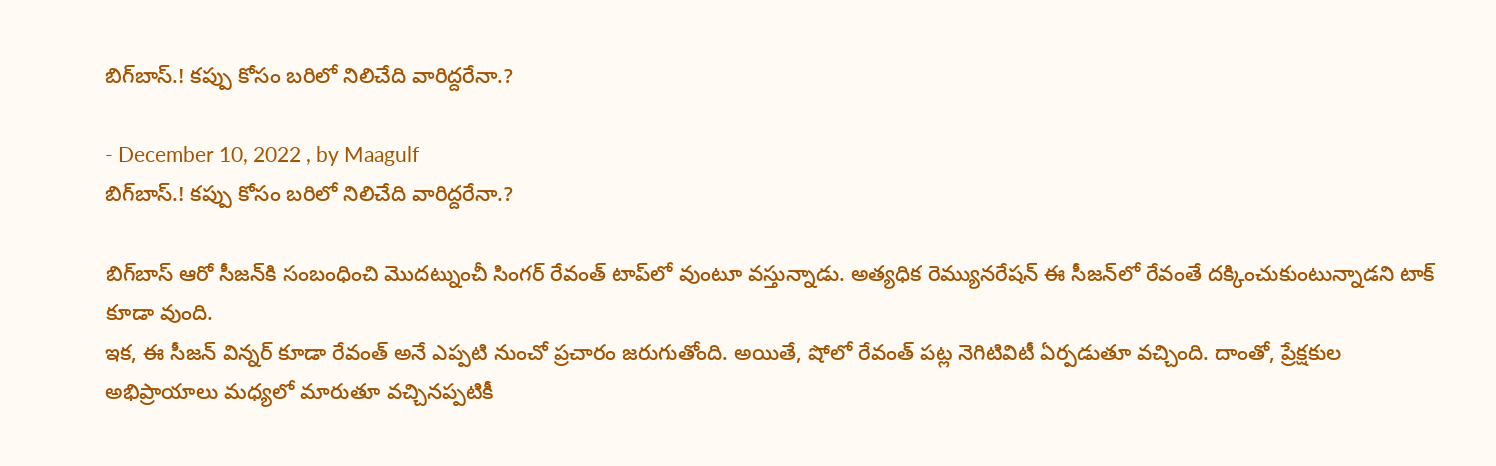బిగ్‌బాస్.! కప్పు కోసం బరిలో నిలిచేది వారిద్దరేనా.?

- December 10, 2022 , by Maagulf
బిగ్‌బాస్.! కప్పు కోసం బరిలో నిలిచేది వారిద్దరేనా.?

బిగ్‌బాస్ ఆరో సీజన్‌కి సంబంధించి మొదట్నుంచీ సింగర్ రేవంత్ టాప్‌లో వుంటూ వస్తున్నాడు. అత్యధిక రెమ్యునరేషన్ ఈ సీజన్‌లో రేవంతే దక్కించుకుంటున్నాడని టాక్ కూడా వుంది.
ఇక, ఈ సీజన్ విన్నర్ కూడా రేవంత్ అనే ఎప్పటి నుంచో ప్రచారం జరుగుతోంది. అయితే, షోలో రేవంత్ పట్ల నెగిటివిటీ ఏర్పడుతూ వచ్చింది. దాంతో, ప్రేక్షకుల అభిప్రాయాలు మధ్యలో మారుతూ వచ్చినప్పటికీ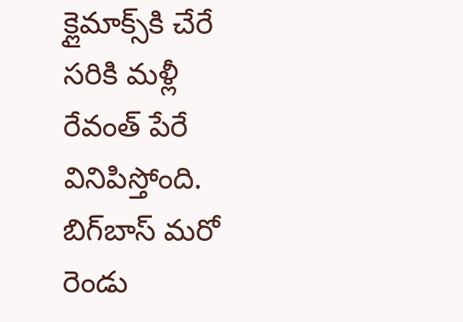క్లైమాక్స్‌కి చేరే సరికి మళ్లీ రేవంత్ పేరే వినిపిస్తోంది.
బిగ్‌బాస్ మరో రెండు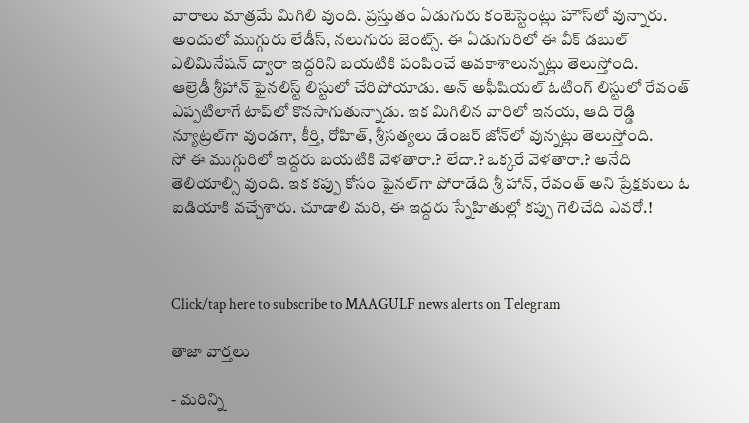వారాలు మాత్రమే మిగిలి వుంది. ప్రస్తుతం ఏడుగురు కంటెస్టెంట్లు హౌస్‌లో వున్నారు. అందులో ముగ్గురు లేడీస్, నలుగురు జెంట్స్. ఈ ఏడుగురిలో ఈ వీక్ డబుల్ ఎలిమినేషన్ ద్వారా ఇద్దరిని బయటికి పంపించే అవకాశాలున్నట్లు తెలుస్తోంది.
ఆల్రెడీ శ్రీహాన్ ఫైనలిస్ట్ లిస్టులో చేరిపోయాడు. అన్ అఫీషియల్ ఓటింగ్ లిస్టులో రేవంత్ ఎప్పటిలాగే టాప్‌లో కొనసాగుతున్నాడు. ఇక మిగిలిన వారిలో ఇనయ, ఆది రెడ్డి న్యూట్రల్‌గా వుండగా, కీర్తి, రోహిత్, శ్రీసత్యలు డేంజర్ జోన్‌లో వున్నట్లు తెలుస్తోంది.
సో ఈ ముగ్గురిలో ఇద్దరు బయటికి వెళతారా.? లేదా.? ఒక్కరే వెళతారా.? అనేది తెలియాల్సి వుంది. ఇక కప్పు కోసం ఫైనల్‌గా పోరాడేది శ్రీ హాన్, రేవంత్ అని ప్రేక్షకులు ఓ ఐడియాకి వచ్చేశారు. చూడాలి మరి, ఈ ఇద్దరు స్నేహితుల్లో కప్పు గెలిచేది ఎవరో.!



Click/tap here to subscribe to MAAGULF news alerts on Telegram

తాజా వార్తలు

- మరిన్ని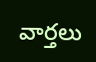వార్తలు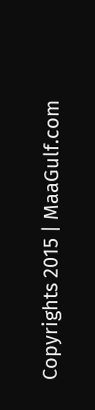Copyrights 2015 | MaaGulf.com